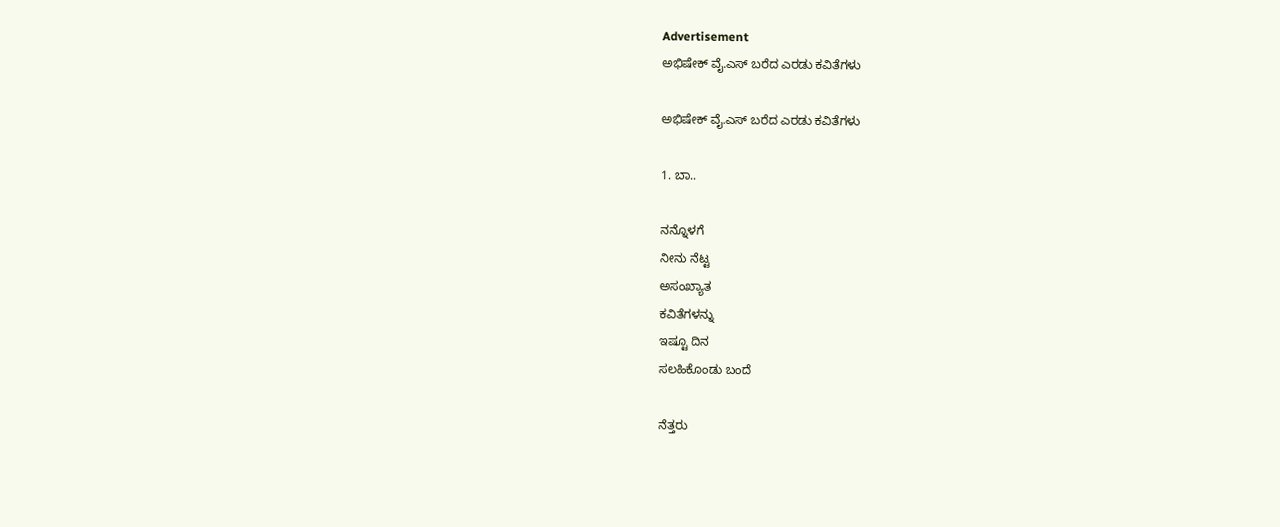Advertisement
ಅಭಿಷೇಕ್ ವೈ.ಎಸ್ ಬರೆದ ಎರಡು ಕವಿತೆಗಳು

ಅಭಿಷೇಕ್ ವೈ.ಎಸ್ ಬರೆದ ಎರಡು ಕವಿತೆಗಳು

1. ಬಾ..

ನನ್ನೊಳಗೆ
ನೀನು ನೆಟ್ಟ
ಅಸಂಖ್ಯಾತ
ಕವಿತೆಗಳನ್ನು
ಇಷ್ಟೂ ದಿನ
ಸಲಹಿಕೊಂಡು ಬಂದೆ

ನೆತ್ತರು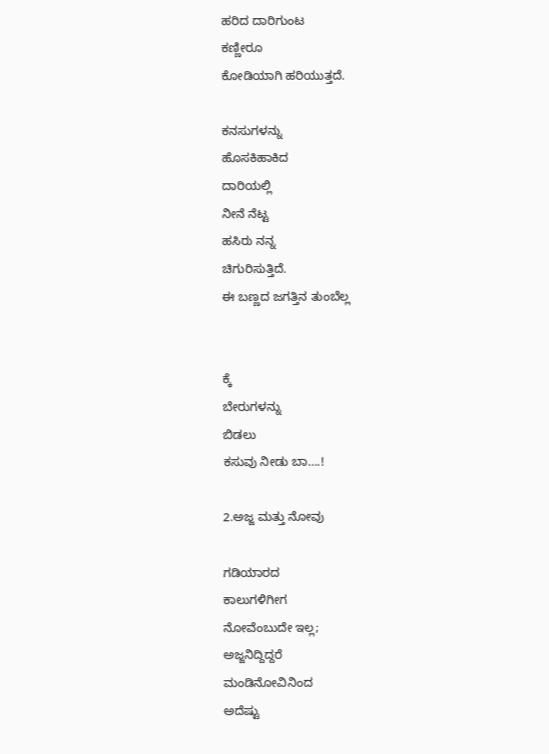ಹರಿದ ದಾರಿಗುಂಟ
ಕಣ್ಣೀರೂ
ಕೋಡಿಯಾಗಿ ಹರಿಯುತ್ತದೆ.

ಕನಸುಗಳನ್ನು
ಹೊಸಕಿಹಾಕಿದ
ದಾರಿಯಲ್ಲಿ
ನೀನೆ ನೆಟ್ಟ
ಹಸಿರು ನನ್ನ
ಚಿಗುರಿಸುತ್ತಿದೆ.
ಈ ಬಣ್ಣದ ಜಗತ್ತಿನ ತುಂಬೆಲ್ಲ


ಕ್ಕೆ
ಬೇರುಗಳನ್ನು
ಬಿಡಲು
ಕಸುವು ನೀಡು ಬಾ….!

2.ಅಜ್ಜ ಮತ್ತು ನೋವು

ಗಡಿಯಾರದ
ಕಾಲುಗಳಿಗೀಗ
ನೋವೆಂಬುದೇ ಇಲ್ಲ;
ಅಜ್ಜನಿದ್ದಿದ್ದರೆ
ಮಂಡಿನೋವಿನಿಂದ
ಅದೆಷ್ಟು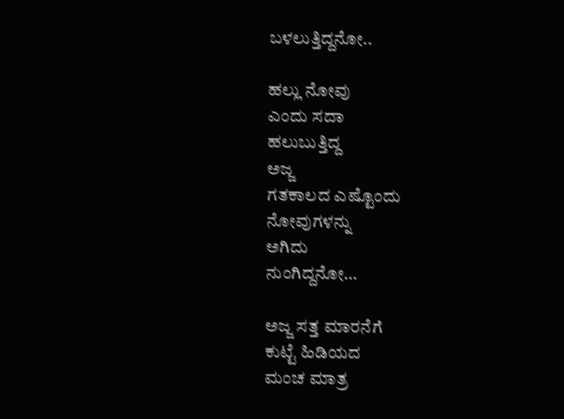ಬಳಲುತ್ತಿದ್ದನೋ..

ಹಲ್ಲು ನೋವು
ಎಂದು ಸದಾ
ಹಲುಬುತ್ತಿದ್ದ
ಅಜ್ಜ
ಗತಕಾಲದ ಎಷ್ಟೊಂದು
ನೋವುಗಳನ್ನು
ಅಗಿದು
ನುಂಗಿದ್ದನೋ…

ಅಜ್ಜ ಸತ್ತ ಮಾರನೆಗೆ
ಕುಟ್ಟೆ ಹಿಡಿಯದ
ಮಂಚ ಮಾತ್ರ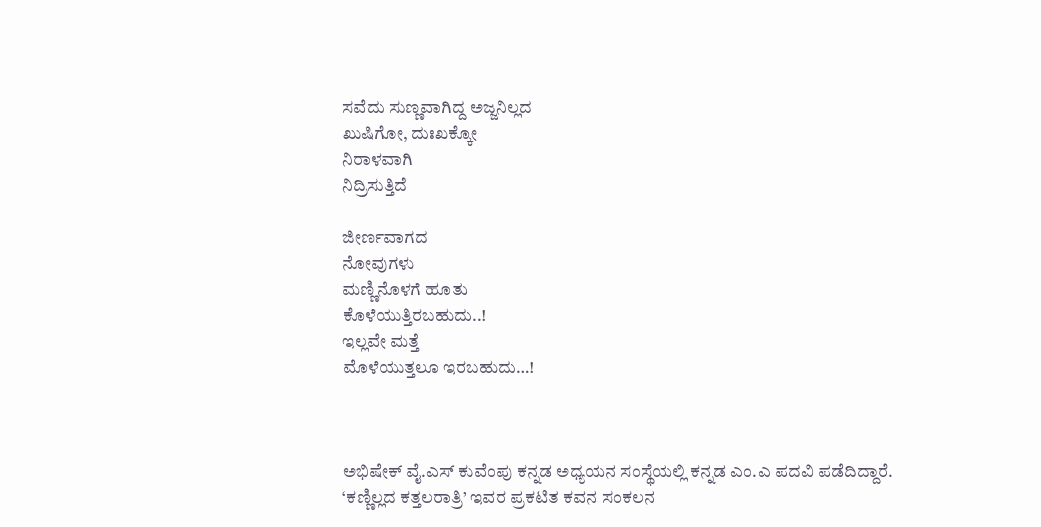ಸವೆದು ಸುಣ್ಣವಾಗಿದ್ದ ಅಜ್ಜನಿಲ್ಲದ
ಖುಷಿಗೋ, ದುಃಖಕ್ಕೋ
ನಿರಾಳವಾಗಿ
ನಿದ್ರಿಸುತ್ತಿದೆ

ಜೀರ್ಣವಾಗದ
ನೋವುಗಳು
ಮಣ್ಣಿನೊಳಗೆ ಹೂತು
ಕೊಳೆಯುತ್ತಿರಬಹುದು..!
ಇಲ್ಲವೇ ಮತ್ತೆ
ಮೊಳೆಯುತ್ತಲೂ ಇರಬಹುದು…!



ಅಭಿಷೇಕ್ ವೈ.ಎಸ್ ಕುವೆಂಪು ಕನ್ನಡ ಅಧ್ಯಯನ ಸಂಸ್ಥೆಯಲ್ಲಿ ಕನ್ನಡ ಎಂ.ಎ ಪದವಿ ಪಡೆದಿದ್ದಾರೆ.
‘ಕಣ್ಣಿಲ್ಲದ ಕತ್ತಲರಾತ್ರಿ’ ಇವರ ಪ್ರಕಟಿತ ಕವನ ಸಂಕಲನ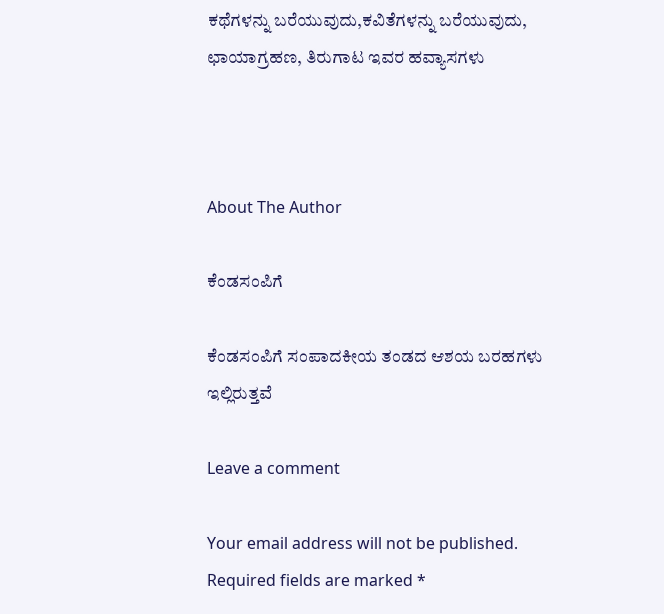ಕಥೆಗಳನ್ನು ಬರೆಯುವುದು,ಕವಿತೆಗಳನ್ನು ಬರೆಯುವುದು, ಛಾಯಾಗ್ರಹಣ, ತಿರುಗಾಟ ಇವರ ಹವ್ಯಾಸಗಳು



About The Author

ಕೆಂಡಸಂಪಿಗೆ

ಕೆಂಡಸಂಪಿಗೆ ಸಂಪಾದಕೀಯ ತಂಡದ ಆಶಯ ಬರಹಗಳು ಇಲ್ಲಿರುತ್ತವೆ

Leave a comment

Your email address will not be published. Required fields are marked *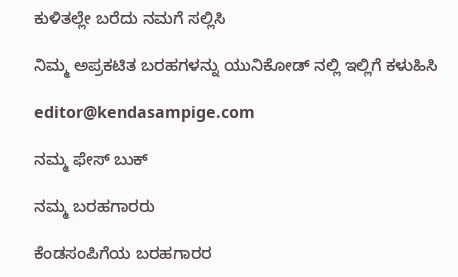ಕುಳಿತಲ್ಲೇ ಬರೆದು ನಮಗೆ ಸಲ್ಲಿಸಿ

ನಿಮ್ಮ ಅಪ್ರಕಟಿತ ಬರಹಗಳನ್ನು ಯುನಿಕೋಡ್ ನಲ್ಲಿ ಇಲ್ಲಿಗೆ ಕಳುಹಿಸಿ

editor@kendasampige.com

ನಮ್ಮ ಫೇಸ್ ಬುಕ್

ನಮ್ಮ ಬರಹಗಾರರು

ಕೆಂಡಸಂಪಿಗೆಯ ಬರಹಗಾರರ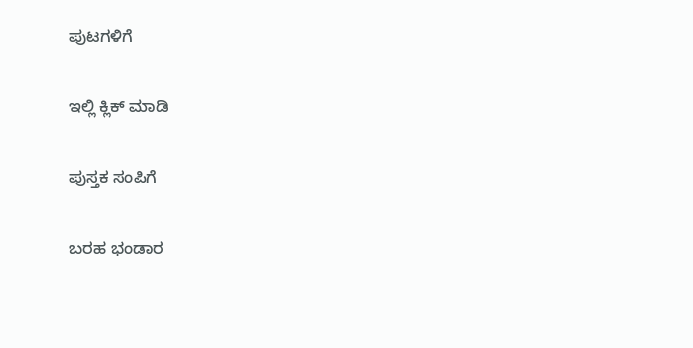ಪುಟಗಳಿಗೆ

ಇಲ್ಲಿ ಕ್ಲಿಕ್ ಮಾಡಿ

ಪುಸ್ತಕ ಸಂಪಿಗೆ

ಬರಹ ಭಂಡಾರ